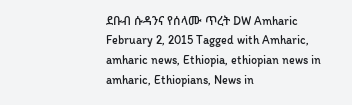ደቡብ ሱዳንና የሰላሙ ጥረት DW Amharic February 2, 2015 Tagged with Amharic, amharic news, Ethiopia, ethiopian news in amharic, Ethiopians, News in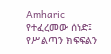Amharic የተፈረመው ሰነድ፤ የሥልጣን ክፍፍልን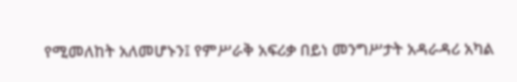የሚመለከት አለመሆኑን፤ የምሥራቅ አፍሪቃ በይነ መንግሥታት አዳራዳሪ አካል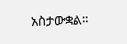አስታውቋል።